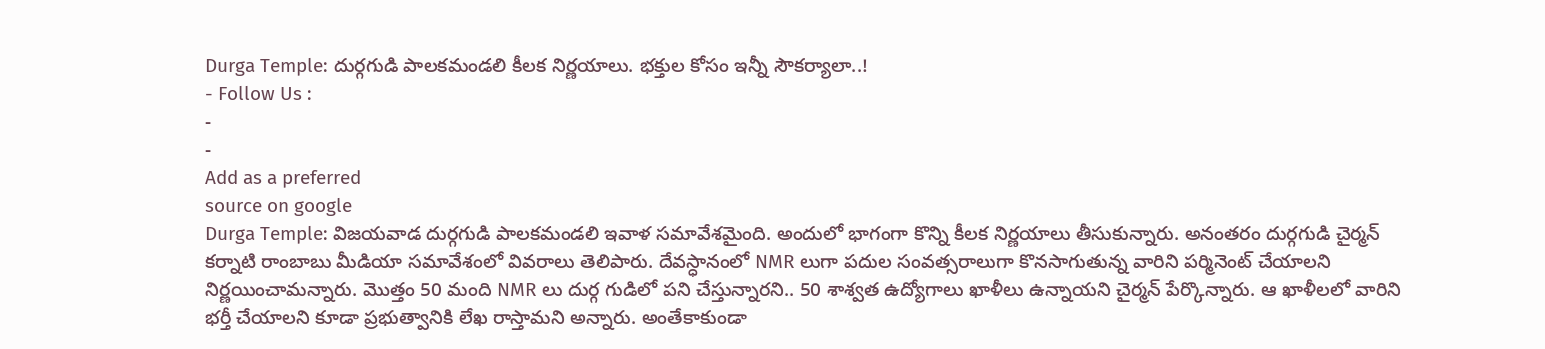Durga Temple: దుర్గగుడి పాలకమండలి కీలక నిర్ణయాలు. భక్తుల కోసం ఇన్నీ సౌకర్యాలా..!
- Follow Us :
-
-
Add as a preferred
source on google
Durga Temple: విజయవాడ దుర్గగుడి పాలకమండలి ఇవాళ సమావేశమైంది. అందులో భాగంగా కొన్ని కీలక నిర్ణయాలు తీసుకున్నారు. అనంతరం దుర్గగుడి చైర్మన్ కర్నాటి రాంబాబు మీడియా సమావేశంలో వివరాలు తెలిపారు. దేవస్ధానంలో NMR లుగా పదుల సంవత్సరాలుగా కొనసాగుతున్న వారిని పర్మినెంట్ చేయాలని నిర్ణయించామన్నారు. మొత్తం 50 మంది NMR లు దుర్గ గుడిలో పని చేస్తున్నారని.. 50 శాశ్వత ఉద్యోగాలు ఖాళీలు ఉన్నాయని చైర్మన్ పేర్కొన్నారు. ఆ ఖాళీలలో వారిని భర్తీ చేయాలని కూడా ప్రభుత్వానికి లేఖ రాస్తామని అన్నారు. అంతేకాకుండా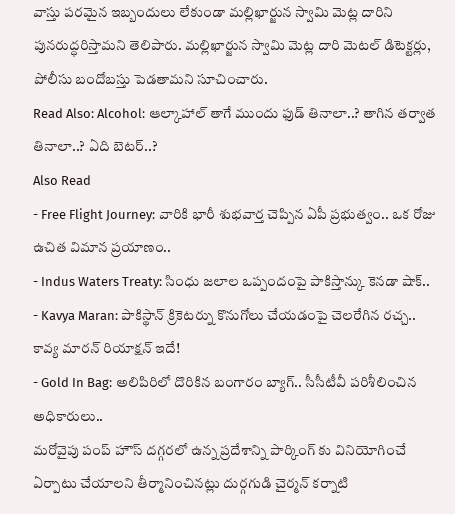వాస్తు పరమైన ఇబ్బందులు లేకుండా మల్లిఖార్జున స్వామి మెట్ల దారిని పునరుద్ధరిస్తామని తెలిపారు. మల్లిఖార్జున స్వామి మెట్ల దారి మెటల్ డిటెక్టర్లు, పోలీసు బందోబస్తు పెడతామని సూచించారు.
Read Also: Alcohol: ఆల్కాహాల్ తాగే ముందు ఫుడ్ తినాలా..? తాగిన తర్వాత తినాలా..? ఏది బెటర్..?
Also Read
- Free Flight Journey: వారికి భారీ శుభవార్త చెప్పిన ఏపీ ప్రభుత్వం.. ఒక రోజు ఉచిత విమాన ప్రయాణం..
- Indus Waters Treaty: సింధు జలాల ఒప్పందంపై పాకిస్తాన్కు కెనడా షాక్..
- Kavya Maran: పాకిస్థాన్ క్రికెటర్ను కొనుగోలు చేయడంపై చెలరేగిన రచ్చ.. కావ్య మారన్ రియాక్షన్ ఇదే!
- Gold In Bag: అలిపిరిలో దొరికిన బంగారం బ్యాగ్.. సీసీటీవీ పరిశీలించిన అధికారులు..
మరోవైపు పంప్ హౌస్ దగ్గరలో ఉన్న ప్రదేశాన్ని పార్కింగ్ కు వినియోగించే ఏర్పాటు చేయాలని తీర్మానించినట్లు దుర్గగుడి చైర్మన్ కర్నాటి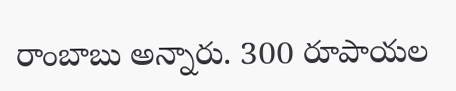రాంబాబు అన్నారు. 300 రూపాయల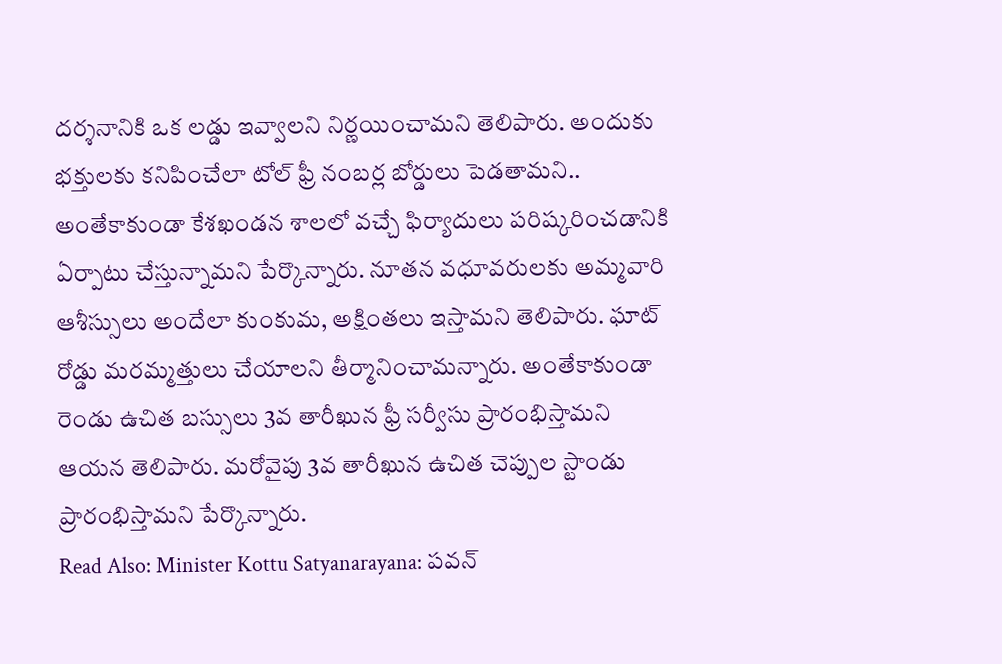దర్శనానికి ఒక లడ్డు ఇవ్వాలని నిర్ణయించామని తెలిపారు. అందుకు
భక్తులకు కనిపించేలా టోల్ ఫ్రీ నంబర్ల బోర్డులు పెడతామని.. అంతేకాకుండా కేశఖండన శాలలో వచ్చే ఫిర్యాదులు పరిష్కరించడానికి ఏర్పాటు చేస్తున్నామని పేర్కొన్నారు. నూతన వధూవరులకు అమ్మవారి ఆశీస్సులు అందేలా కుంకుమ, అక్షింతలు ఇస్తామని తెలిపారు. ఘాట్ రోడ్డు మరమ్మత్తులు చేయాలని తీర్మానించామన్నారు. అంతేకాకుండా రెండు ఉచిత బస్సులు 3వ తారీఖున ఫ్రీ సర్వీసు ప్రారంభిస్తామని ఆయన తెలిపారు. మరోవైపు 3వ తారీఖున ఉచిత చెప్పుల స్టాండు ప్రారంభిస్తామని పేర్కొన్నారు.
Read Also: Minister Kottu Satyanarayana: పవన్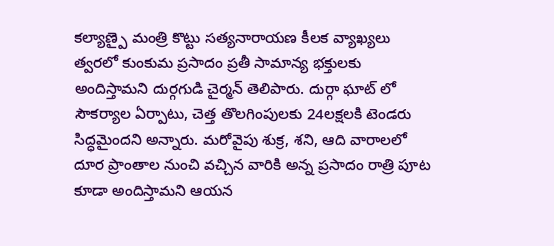కల్యాణ్పై మంత్రి కొట్టు సత్యనారాయణ కీలక వ్యాఖ్యలు
త్వరలో కుంకుమ ప్రసాదం ప్రతీ సామాన్య భక్తులకు అందిస్తామని దుర్గగుడి చైర్మన్ తెలిపారు. దుర్గా ఘాట్ లో సౌకర్యాల ఏర్పాటు, చెత్త తొలగింపులకు 24లక్షలకి టెండరు సిద్ధమైందని అన్నారు. మరోవైపు శుక్ర, శని, ఆది వారాలలో దూర ప్రాంతాల నుంచి వచ్చిన వారికి అన్న ప్రసాదం రాత్రి పూట కూడా అందిస్తామని ఆయన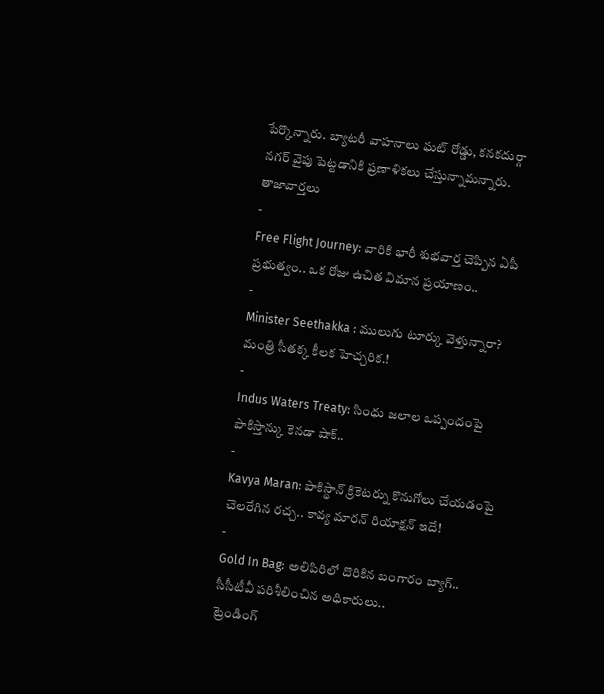పేర్కొన్నారు. బ్యాటరీ వాహనాలు ఘట్ రోడ్డు, కనకదుర్గా నగర్ వైపు పెట్టడానికి ప్రణాళికలు చేస్తున్నామన్నారు.
తాజావార్తలు
-
Free Flight Journey: వారికి భారీ శుభవార్త చెప్పిన ఏపీ ప్రభుత్వం.. ఒక రోజు ఉచిత విమాన ప్రయాణం..
-
Minister Seethakka : ములుగు టూర్కు వెళ్తున్నారా? మంత్రి సీతక్క కీలక హెచ్చరిక.!
-
Indus Waters Treaty: సింధు జలాల ఒప్పందంపై పాకిస్తాన్కు కెనడా షాక్..
-
Kavya Maran: పాకిస్థాన్ క్రికెటర్ను కొనుగోలు చేయడంపై చెలరేగిన రచ్చ.. కావ్య మారన్ రియాక్షన్ ఇదే!
-
Gold In Bag: అలిపిరిలో దొరికిన బంగారం బ్యాగ్.. సీసీటీవీ పరిశీలించిన అధికారులు..
ట్రెండింగ్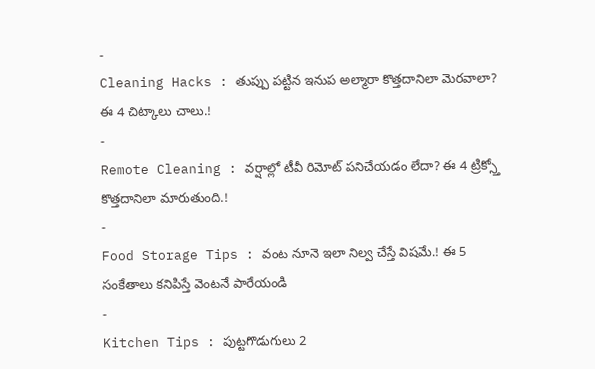-
Cleaning Hacks : తుప్పు పట్టిన ఇనుప అల్మారా కొత్తదానిలా మెరవాలా? ఈ 4 చిట్కాలు చాలు.!
-
Remote Cleaning : వర్షాల్లో టీవీ రిమోట్ పనిచేయడం లేదా? ఈ 4 ట్రిక్స్తో కొత్తదానిలా మారుతుంది.!
-
Food Storage Tips : వంట నూనె ఇలా నిల్వ చేస్తే విషమే.! ఈ 5 సంకేతాలు కనిపిస్తే వెంటనే పారేయండి
-
Kitchen Tips : పుట్టగొడుగులు 2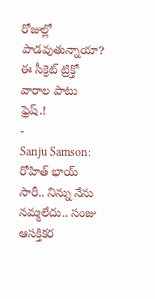రోజుల్లో పాడవుతున్నాయా? ఈ సీక్రెట్ ట్రిక్తో వారాల పాటు ఫ్రెష్.!
-
Sanju Samson: రోహిత్ భాయ్ సారీ.. నిన్ను నేను నమ్మలేదు.. సంజు ఆసక్తికర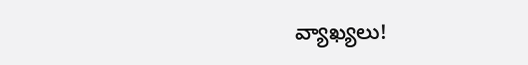వ్యాఖ్యలు!